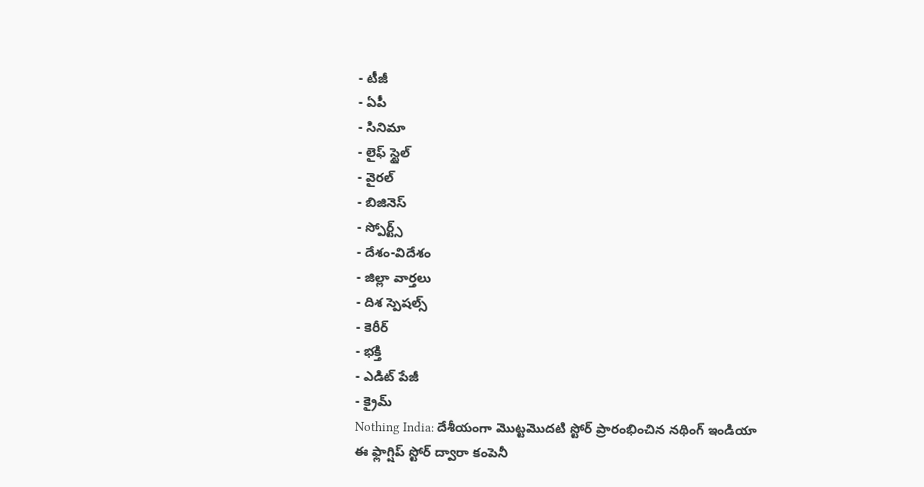- టీజీ
- ఏపీ
- సినిమా
- లైఫ్ స్టైల్
- వైరల్
- బిజినెస్
- స్పోర్ట్స్
- దేశం-విదేశం
- జిల్లా వార్తలు
- దిశ స్పెషల్స్
- కెరీర్
- భక్తి
- ఎడిట్ పేజీ
- క్రైమ్
Nothing India: దేశీయంగా మొట్టమొదటి స్టోర్ ప్రారంభించిన నథింగ్ ఇండియా
ఈ ఫ్లాగ్షిప్ స్టోర్ ద్వారా కంపెనీ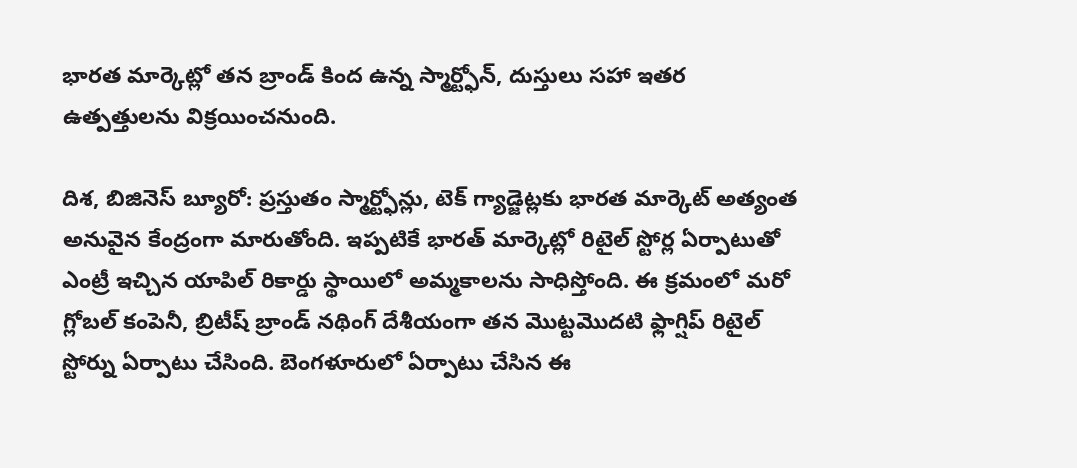భారత మార్కెట్లో తన బ్రాండ్ కింద ఉన్న స్మార్ట్ఫోన్, దుస్తులు సహా ఇతర ఉత్పత్తులను విక్రయించనుంది.

దిశ, బిజినెస్ బ్యూరో: ప్రస్తుతం స్మార్ట్ఫోన్లు, టెక్ గ్యాడ్జెట్లకు భారత మార్కెట్ అత్యంత అనువైన కేంద్రంగా మారుతోంది. ఇప్పటికే భారత్ మార్కెట్లో రిటైల్ స్టోర్ల ఏర్పాటుతో ఎంట్రీ ఇచ్చిన యాపిల్ రికార్డు స్థాయిలో అమ్మకాలను సాధిస్తోంది. ఈ క్రమంలో మరో గ్లోబల్ కంపెనీ, బ్రిటీష్ బ్రాండ్ నథింగ్ దేశీయంగా తన మొట్టమొదటి ఫ్లాగ్షిప్ రిటైల్ స్టోర్ను ఏర్పాటు చేసింది. బెంగళూరులో ఏర్పాటు చేసిన ఈ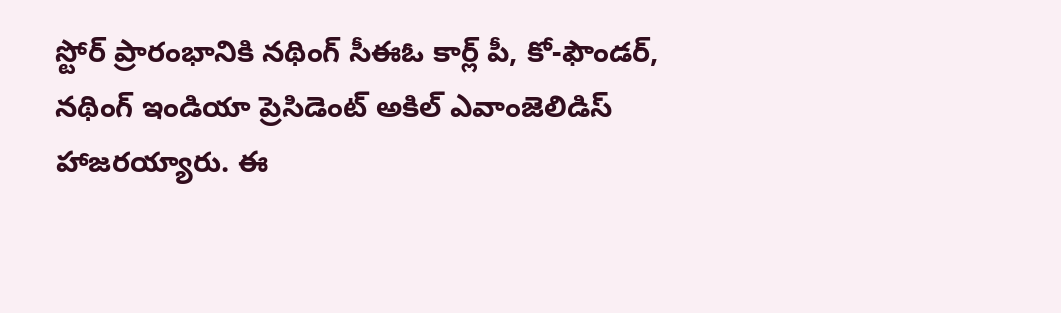స్టోర్ ప్రారంభానికి నథింగ్ సీఈఓ కార్ల్ పీ, కో-ఫౌండర్, నథింగ్ ఇండియా ప్రెసిడెంట్ అకిల్ ఎవాంజెలిడిస్ హాజరయ్యారు. ఈ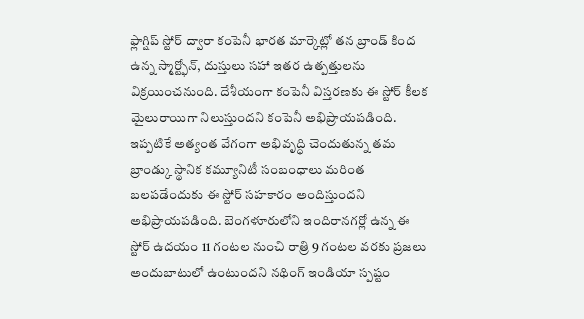ఫ్లాగ్షిప్ స్టోర్ ద్వారా కంపెనీ భారత మార్కెట్లో తన బ్రాండ్ కింద ఉన్న స్మార్ట్ఫోన్, దుస్తులు సహా ఇతర ఉత్పత్తులను విక్రయించనుంది. దేశీయంగా కంపెనీ విస్తరణకు ఈ స్టోర్ కీలక మైలురాయిగా నిలుస్తుందని కంపెనీ అభిప్రాయపడింది. ఇప్పటికే అత్యంత వేగంగా అభివృద్ధి చెందుతున్న తమ బ్రాండ్కు స్థానిక కమ్యూనిటీ సంబంధాలు మరింత బలపడేందుకు ఈ స్టోర్ సహకారం అందిస్తుందని అభిప్రాయపడింది. బెంగళూరులోని ఇందిరానగర్లో ఉన్న ఈ స్టోర్ ఉదయం 11 గంటల నుంచి రాత్రి 9 గంటల వరకు ప్రజలు అందుబాటులో ఉంటుందని నథింగ్ ఇండియా స్పష్టం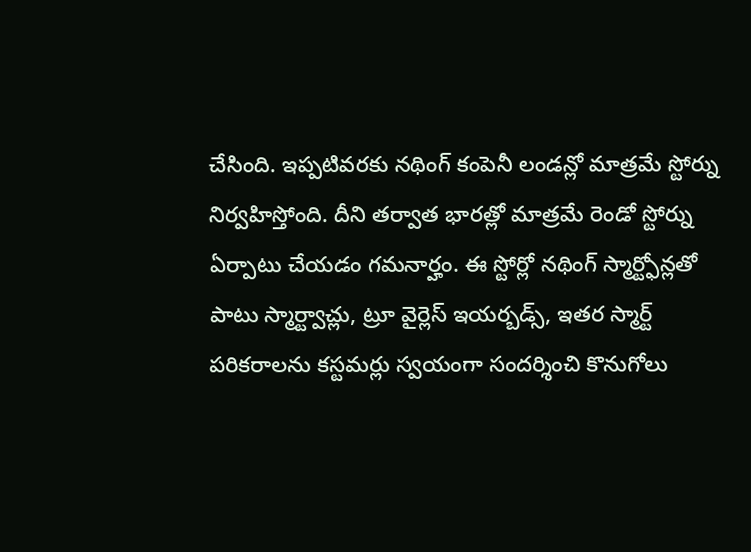చేసింది. ఇప్పటివరకు నథింగ్ కంపెనీ లండన్లో మాత్రమే స్టోర్ను నిర్వహిస్తోంది. దీని తర్వాత భారత్లో మాత్రమే రెండో స్టోర్ను ఏర్పాటు చేయడం గమనార్హం. ఈ స్టోర్లో నథింగ్ స్మార్ట్ఫోన్లతో పాటు స్మార్ట్వాచ్లు, ట్రూ వైర్లెస్ ఇయర్బడ్స్, ఇతర స్మార్ట్ పరికరాలను కస్టమర్లు స్వయంగా సందర్శించి కొనుగోలు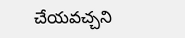చేయవచ్చని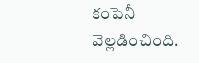కంపెనీ వెల్లడించింది.